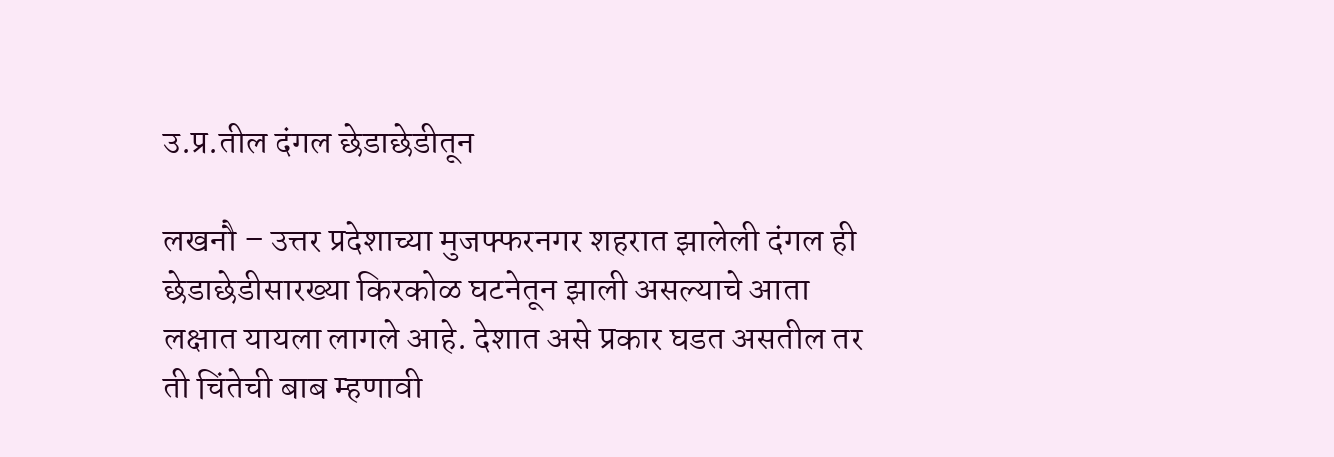उ.प्र.तील दंगल छेडाछेडीतून

लखनौ – उत्तर प्रदेशाच्या मुजफ्फरनगर शहरात झालेली दंगल ही छेडाछेडीसारख्या किरकोळ घटनेतून झाली असल्याचे आता लक्षात यायला लागले आहे. देशात असे प्रकार घडत असतील तर ती चिंतेची बाब म्हणावी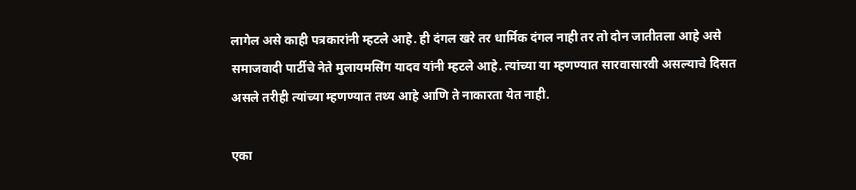लागेल असे काही पत्रकारांनी म्हटले आहे. ही दंगल खरे तर धार्मिक दंगल नाही तर तो दोन जातीतला आहे असे समाजवादी पार्टीचे नेते मुलायमसिंग यादव यांनी म्हटले आहे. त्यांच्या या म्हणण्यात सारवासारवी असल्याचे दिसत असले तरीही त्यांच्या म्हणण्यात तथ्य आहे आणि ते नाकारता येत नाही.

एका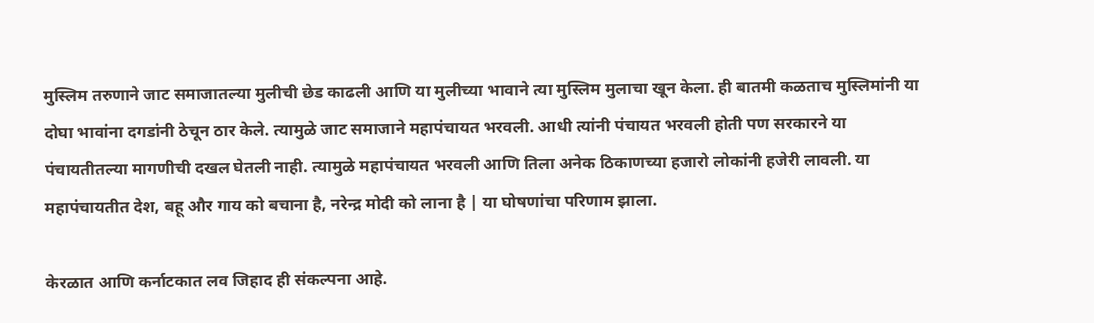मुस्लिम तरुणाने जाट समाजातल्या मुलीची छेड काढली आणि या मुलीच्या भावाने त्या मुस्लिम मुलाचा खून केला. ही बातमी कळताच मुस्लिमांनी या दोघा भावांना दगडांनी ठेचून ठार केले. त्यामुळे जाट समाजाने महापंचायत भरवली. आधी त्यांनी पंचायत भरवली होती पण सरकारने या पंचायतीतल्या मागणीची दखल घेतली नाही. त्यामुळे महापंचायत भरवली आणि तिला अनेक ठिकाणच्या हजारो लोकांनी हजेरी लावली. या महापंचायतीत देश, बहू और गाय को बचाना है, नरेन्द्र मोदी को लाना है | या घोषणांचा परिणाम झाला.

केरळात आणि कर्नाटकात लव जिहाद ही संकल्पना आहे.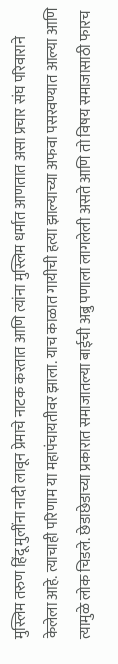मुस्लिम तरुण हिंदू मुलींना नादी लावून प्रेमाचे नाटक करतात आणि त्यांना मुस्लिम धर्मात आणतात असा प्रचार संघ परिवाराने केलेला आहे. त्याचाही परिणाम या महापंचायतीवर झाला. याच काळात गायीची हत्या झाल्याच्या अफवा पसरवण्यात आल्या आणि त्यामुळे लोक चिडले. छेडाछेडाच्या प्रकारात समाजातल्या बाईची अब्रु पणाला लागलेली असते आणि तो विषय समाजासाठी फारच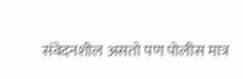संवेदनशील असतो पण पोलीस मात्र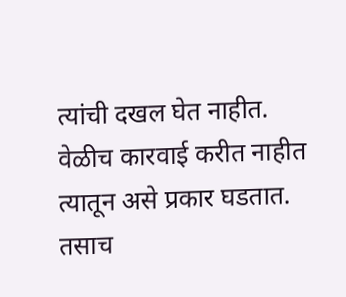त्यांची दखल घेत नाहीत. वेळीच कारवाई करीत नाहीत त्यातून असे प्रकार घडतात. तसाच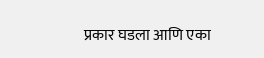प्रकार घडला आणि एका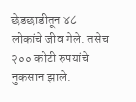छेडछाडीतून ४८ लोकांचे जीव गेले. तसेच २०० कोटी रुपयांचे नुकसान झाले.